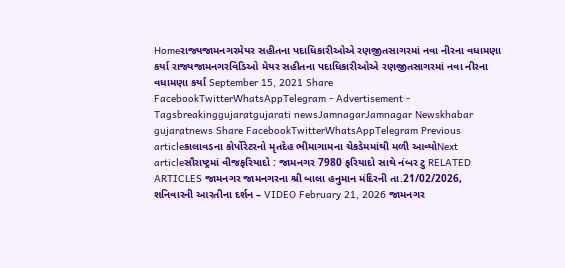Homeરાજ્યજામનગરમેયર સહીતના પદાધિકારીઓએ રણજીતસાગરમાં નવા નીરના વધામણા કર્યા રાજ્યજામનગરવિડિઓ મેયર સહીતના પદાધિકારીઓએ રણજીતસાગરમાં નવા નીરના વધામણા કર્યા September 15, 2021 Share FacebookTwitterWhatsAppTelegram - Advertisement - Tagsbreakinggujaratgujarati newsJamnagarJamnagar Newskhabar gujaratnews Share FacebookTwitterWhatsAppTelegram Previous articleકાલાવડના કોર્પોરેટરનો મૃતદેહ ભીમાગામના ચેકડેમમાંથી મળી આવ્યોNext articleસૌરાષ્ટ્રમાં વીજફરિયાદો : જામનગર 7980 ફરિયાદો સાથે નંબર ટુ RELATED ARTICLES જામનગર જામનગરના શ્રી બાલા હનુમાન મંદિરની તા.21/02/2026, શનિવારની આરતીના દર્શન – VIDEO February 21, 2026 જામનગર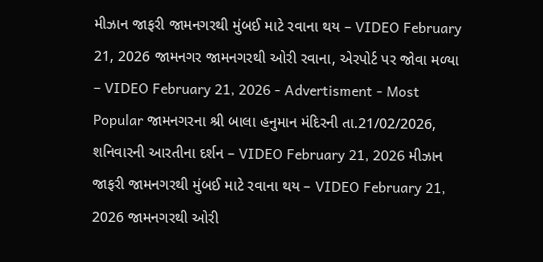મીઝાન જાફરી જામનગરથી મુંબઈ માટે રવાના થય – VIDEO February 21, 2026 જામનગર જામનગરથી ઓરી રવાના, એરપોર્ટ પર જોવા મળ્યા – VIDEO February 21, 2026 - Advertisment - Most Popular જામનગરના શ્રી બાલા હનુમાન મંદિરની તા.21/02/2026, શનિવારની આરતીના દર્શન – VIDEO February 21, 2026 મીઝાન જાફરી જામનગરથી મુંબઈ માટે રવાના થય – VIDEO February 21, 2026 જામનગરથી ઓરી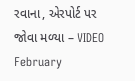રવાના, એરપોર્ટ પર જોવા મળ્યા – VIDEO February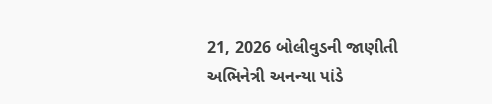21, 2026 બોલીવુડની જાણીતી અભિનેત્રી અનન્યા પાંડે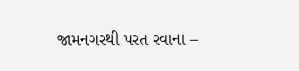જામનગરથી પરત રવાના –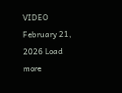VIDEO February 21, 2026 Load more